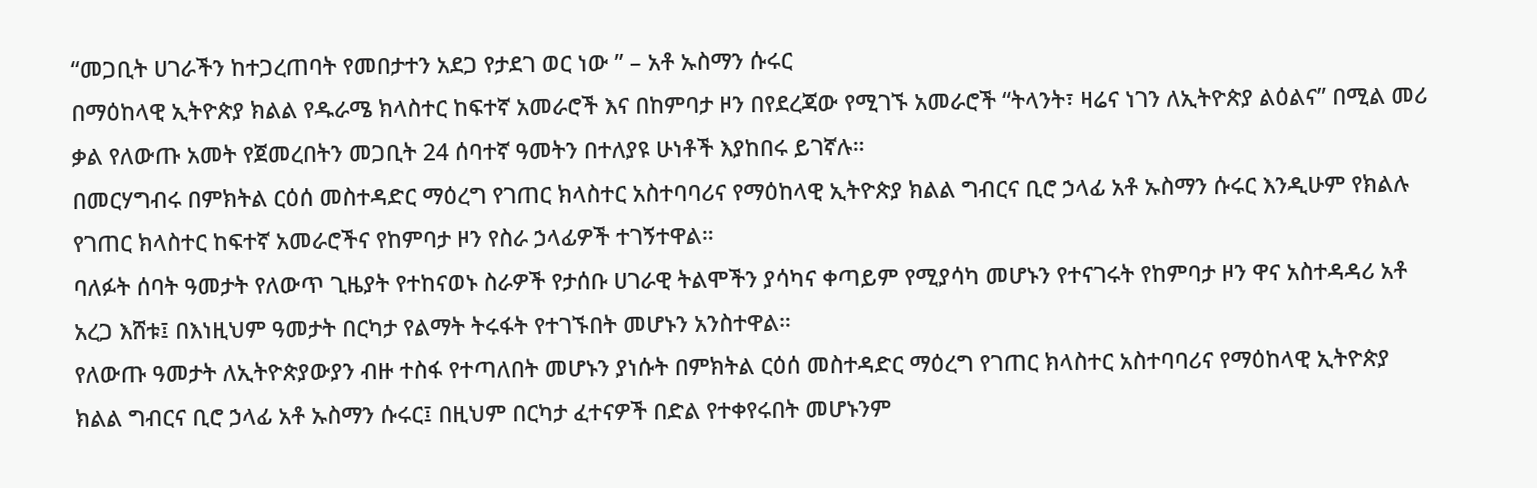“መጋቢት ሀገራችን ከተጋረጠባት የመበታተን አደጋ የታደገ ወር ነው ” – አቶ ኡስማን ሱሩር
በማዕከላዊ ኢትዮጵያ ክልል የዱራሜ ክላስተር ከፍተኛ አመራሮች እና በከምባታ ዞን በየደረጃው የሚገኙ አመራሮች “ትላንት፣ ዛሬና ነገን ለኢትዮጵያ ልዕልና” በሚል መሪ ቃል የለውጡ አመት የጀመረበትን መጋቢት 24 ሰባተኛ ዓመትን በተለያዩ ሁነቶች እያከበሩ ይገኛሉ።
በመርሃግብሩ በምክትል ርዕሰ መስተዳድር ማዕረግ የገጠር ክላስተር አስተባባሪና የማዕከላዊ ኢትዮጵያ ክልል ግብርና ቢሮ ኃላፊ አቶ ኡስማን ሱሩር እንዲሁም የክልሉ የገጠር ክላስተር ከፍተኛ አመራሮችና የከምባታ ዞን የስራ ኃላፊዎች ተገኝተዋል።
ባለፉት ሰባት ዓመታት የለውጥ ጊዜያት የተከናወኑ ስራዎች የታሰቡ ሀገራዊ ትልሞችን ያሳካና ቀጣይም የሚያሳካ መሆኑን የተናገሩት የከምባታ ዞን ዋና አስተዳዳሪ አቶ አረጋ እሸቱ፤ በእነዚህም ዓመታት በርካታ የልማት ትሩፋት የተገኙበት መሆኑን አንስተዋል።
የለውጡ ዓመታት ለኢትዮጵያውያን ብዙ ተስፋ የተጣለበት መሆኑን ያነሱት በምክትል ርዕሰ መስተዳድር ማዕረግ የገጠር ክላስተር አስተባባሪና የማዕከላዊ ኢትዮጵያ ክልል ግብርና ቢሮ ኃላፊ አቶ ኡስማን ሱሩር፤ በዚህም በርካታ ፈተናዎች በድል የተቀየሩበት መሆኑንም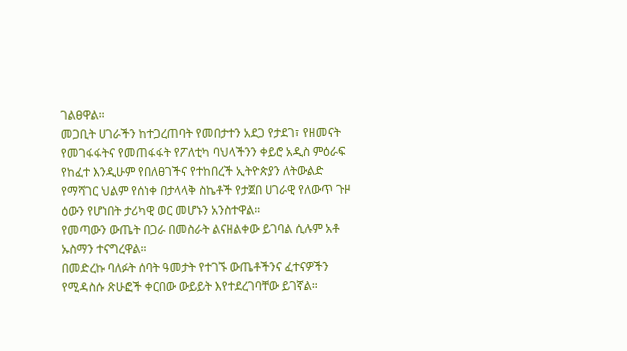ገልፀዋል።
መጋቢት ሀገራችን ከተጋረጠባት የመበታተን አደጋ የታደገ፣ የዘመናት የመገፋፋትና የመጠፋፋት የፖለቲካ ባህላችንን ቀይሮ አዲስ ምዕራፍ የከፈተ እንዲሁም የበለፀገችና የተከበረች ኢትዮጵያን ለትውልድ የማሻገር ህልም የሰነቀ በታላላቅ ስኬቶች የታጀበ ሀገራዊ የለውጥ ጉዞ ዕውን የሆነበት ታሪካዊ ወር መሆኑን አንስተዋል።
የመጣውን ውጤት በጋራ በመስራት ልናዘልቀው ይገባል ሲሉም አቶ ኡስማን ተናግረዋል።
በመድረኩ ባለፉት ሰባት ዓመታት የተገኙ ውጤቶችንና ፈተናዎችን የሚዳስሱ ጽሁፎች ቀርበው ውይይት እየተደረገባቸው ይገኛል።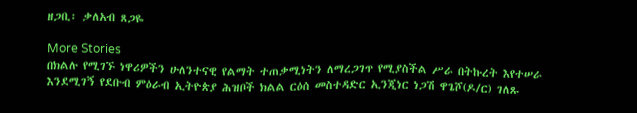ዘጋቢ፡ ቃለአብ ጸጋዬ

More Stories
በክልሉ የሚገኙ ነዋሪዎችን ሁለንተናዊ የልማት ተጠቃሚነትን ለማረጋገጥ የሚያስችል ሥራ በትኩረት እየተሠራ እንደሚገኝ የደቡብ ምዕራብ ኢትዮጵያ ሕዝቦች ክልል ርዕሰ መስተዳድር ኢንጂነር ነጋሽ ዋጌሾ(ዶ/ር) ገለጹ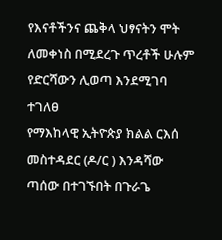የእናቶችንና ጨቅላ ህፃናትን ሞት ለመቀነስ በሚደረጉ ጥረቶች ሁሉም የድርሻውን ሊወጣ እንደሚገባ ተገለፀ
የማእከላዊ ኢትዮጵያ ክልል ርእሰ መስተዳደር (ዶ/ር ) እንዳሻው ጣሰው በተገኙበት በጉራጌ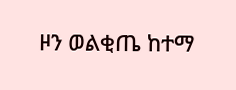ዞን ወልቂጤ ከተማ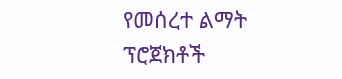የመሰረተ ልማት ፕሮጀክቶች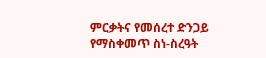ምርቃትና የመሰረተ ድንጋይ የማስቀመጥ ስነ-ስረዓት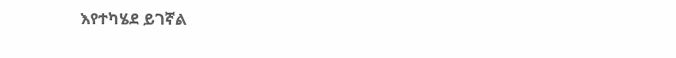እየተካሄደ ይገኛል